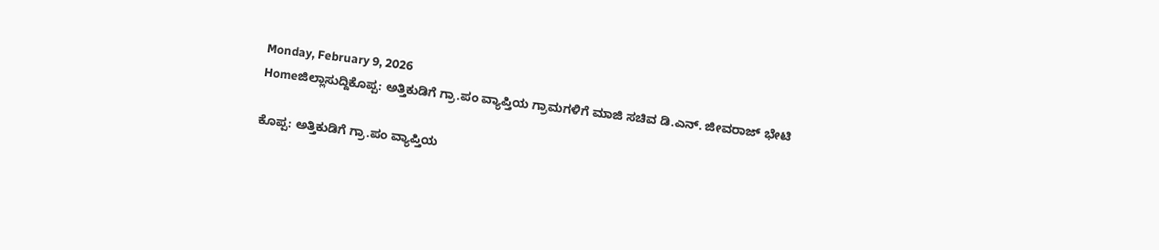Monday, February 9, 2026
Homeಜಿಲ್ಲಾಸುದ್ದಿಕೊಪ್ಪ: ಅತ್ತಿಕುಡಿಗೆ ಗ್ರಾ.ಪಂ ವ್ಯಾಪ್ತಿಯ ಗ್ರಾಮಗಳಿಗೆ ಮಾಜಿ ಸಚಿವ ಡಿ.ಎನ್. ಜೀವರಾಜ್ ಭೇಟಿ

ಕೊಪ್ಪ: ಅತ್ತಿಕುಡಿಗೆ ಗ್ರಾ.ಪಂ ವ್ಯಾಪ್ತಿಯ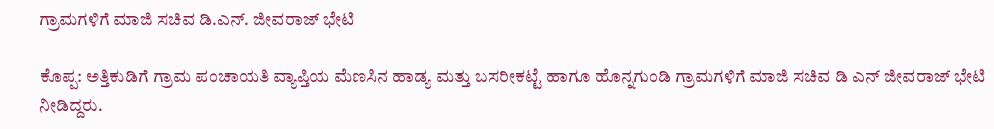ಗ್ರಾಮಗಳಿಗೆ ಮಾಜಿ ಸಚಿವ ಡಿ.ಎನ್. ಜೀವರಾಜ್ ಭೇಟಿ

ಕೊಪ್ಪ: ಅತ್ತಿಕುಡಿಗೆ ಗ್ರಾಮ ಪಂಚಾಯತಿ ವ್ಯಾಪ್ತಿಯ ಮೆಣಸಿನ ಹಾಡ್ಯ ಮತ್ತು ಬಸರೀಕಟ್ಟೆ ಹಾಗೂ ಹೊನ್ನಗುಂಡಿ ಗ್ರಾಮಗಳಿಗೆ ಮಾಜಿ ಸಚಿವ ಡಿ ಎನ್ ಜೀವರಾಜ್ ಭೇಟಿ ನೀಡಿದ್ದರು.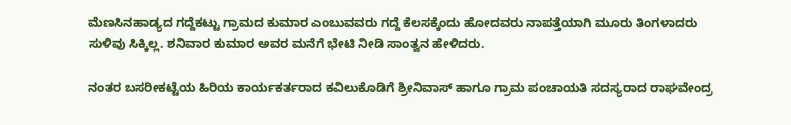ಮೆಣಸಿನಹಾಡ್ಯದ ಗದ್ದೆಕಟ್ಟು ಗ್ರಾಮದ ಕುಮಾರ ಎಂಬುವವರು ಗದ್ದೆ ಕೆಲಸಕ್ಕೆಂದು ಹೋದವರು ನಾಪತ್ತೆಯಾಗಿ ಮೂರು ತಿಂಗಳಾದರು ಸುಳಿವು ಸಿಕ್ಕಿಲ್ಲ. ಶನಿವಾರ ಕುಮಾರ ಅವರ ಮನೆಗೆ ಭೇಟಿ ನೀಡಿ ಸಾಂತ್ವನ ಹೇಳಿದರು.

ನಂತರ ಬಸರೀಕಟ್ಟೆಯ‌ ಹಿರಿಯ ಕಾರ್ಯಕರ್ತರಾದ ಕವಿಲುಕೊಡಿಗೆ ಶ್ರೀನಿವಾಸ್ ಹಾಗೂ ಗ್ರಾಮ‌ ಪಂಚಾಯತಿ ಸದಸ್ಯರಾದ ರಾಘವೇಂದ್ರ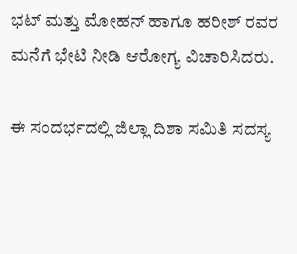ಭಟ್ ಮತ್ತು ಮೋಹನ್ ಹಾಗೂ ಹರೀಶ್ ರವರ ಮನೆಗೆ ಭೇಟಿ ನೀಡಿ ಆರೋಗ್ಯ ವಿಚಾರಿಸಿದರು.

ಈ ಸಂದರ್ಭದಲ್ಲಿ ಜಿಲ್ಲಾ ದಿಶಾ ಸಮಿತಿ ಸದಸ್ಯ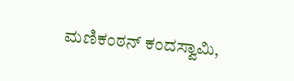ಮಣಿಕಂಠನ್ ಕಂದಸ್ವಾಮಿ,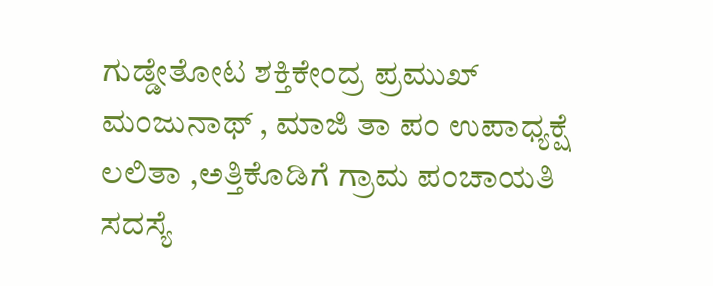ಗುಡ್ಡೇತೋಟ ಶಕ್ತಿಕೇಂದ್ರ ಪ್ರಮುಖ್ ಮಂಜುನಾಥ್ , ಮಾಜಿ ತಾ ಪಂ ಉಪಾಧ್ಯಕ್ಷೆ ಲಲಿತಾ ,ಅತ್ತಿಕೊಡಿಗೆ ಗ್ರಾಮ ಪಂಚಾಯತಿ ಸದಸ್ಯೆ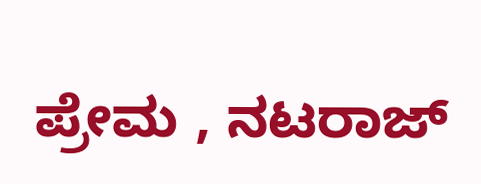ಪ್ರೇಮ , ನಟರಾಜ್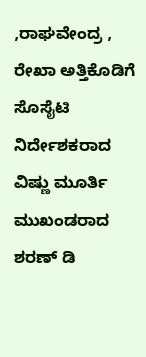,ರಾಘವೇಂದ್ರ , ರೇಖಾ ಅತ್ತಿಕೊಡಿಗೆ ಸೊಸೈಟಿ ನಿರ್ದೇಶಕರಾದ ವಿಷ್ಣು ಮೂರ್ತಿ ಮುಖಂಡರಾದ ಶರಣ್ ಡಿ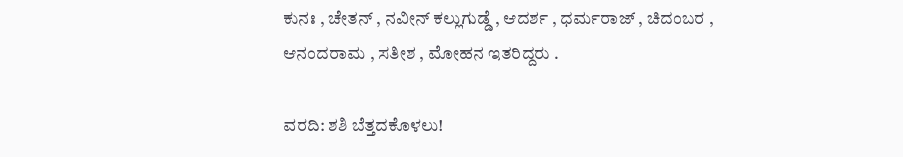ಕುನಃ , ಚೇತನ್ , ನವೀನ್ ಕಲ್ಲುಗುಡ್ಡೆ , ಆದರ್ಶ , ಧರ್ಮರಾಜ್ , ಚಿದಂಬರ , ಆನಂದರಾಮ , ಸತೀಶ , ಮೋಹನ ಇತರಿದ್ದರು .

ವರದಿ: ಶಶಿ ಬೆತ್ತದಕೊಳಲು!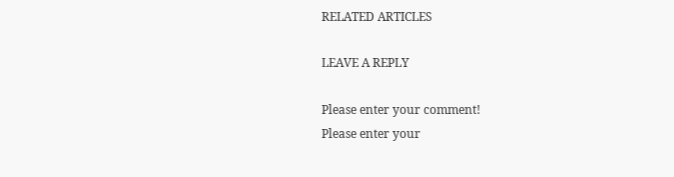RELATED ARTICLES

LEAVE A REPLY

Please enter your comment!
Please enter your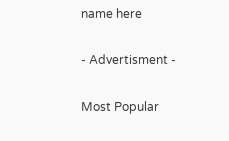name here

- Advertisment -

Most Popular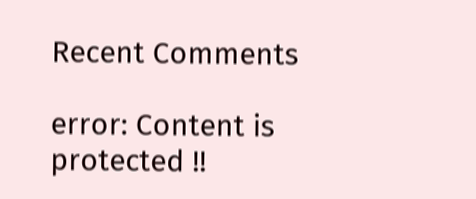Recent Comments

error: Content is protected !!